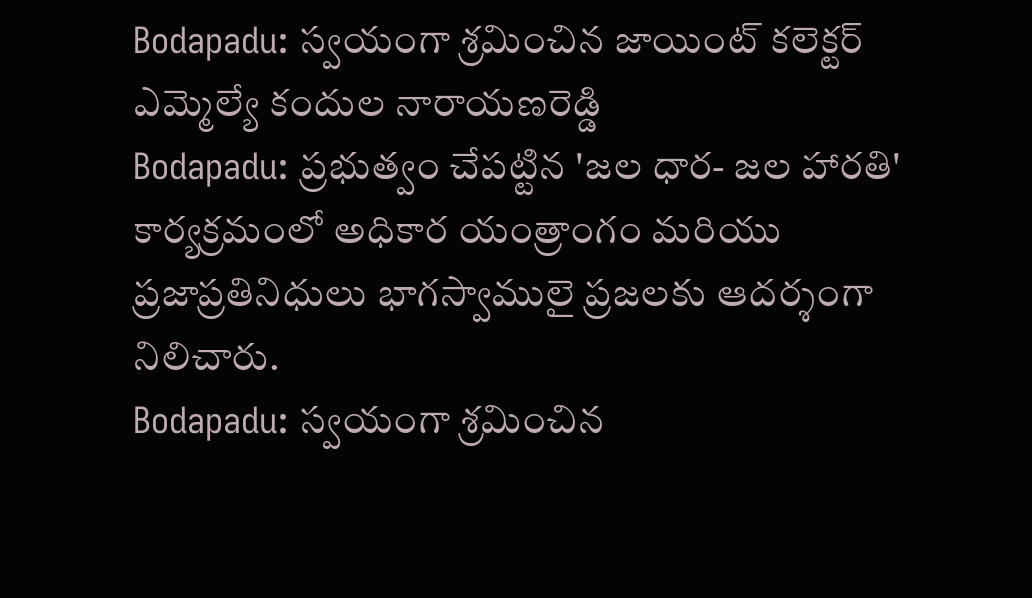Bodapadu: స్వయంగా శ్రమించిన జాయింట్ కలెక్టర్ ఎమ్మెల్యే కందుల నారాయణరెడ్డి
Bodapadu: ప్రభుత్వం చేపట్టిన 'జల ధార- జల హారతి' కార్యక్రమంలో అధికార యంత్రాంగం మరియు ప్రజాప్రతినిధులు భాగస్వాములై ప్రజలకు ఆదర్శంగా నిలిచారు.
Bodapadu: స్వయంగా శ్రమించిన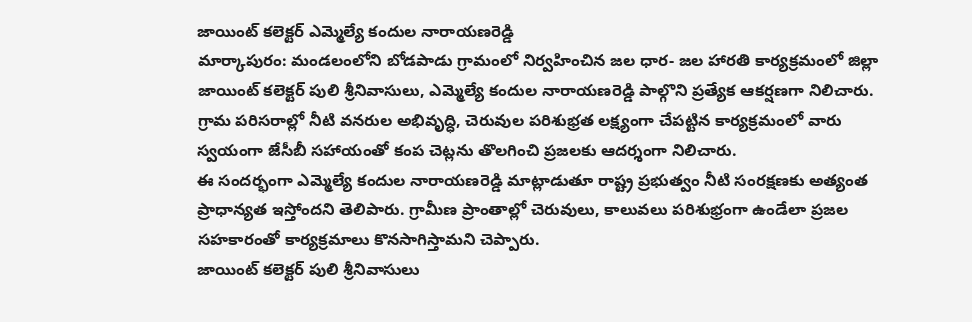జాయింట్ కలెక్టర్ ఎమ్మెల్యే కందుల నారాయణరెడ్డి
మార్కాపురం: మండలంలోని బోడపాడు గ్రామంలో నిర్వహించిన జల ధార- జల హారతి కార్యక్రమంలో జిల్లా జాయింట్ కలెక్టర్ పులి శ్రీనివాసులు, ఎమ్మెల్యే కందుల నారాయణరెడ్డి పాల్గొని ప్రత్యేక ఆకర్షణగా నిలిచారు. గ్రామ పరిసరాల్లో నీటి వనరుల అభివృద్ధి, చెరువుల పరిశుభ్రత లక్ష్యంగా చేపట్టిన కార్యక్రమంలో వారు స్వయంగా జేసీబీ సహాయంతో కంప చెట్లను తొలగించి ప్రజలకు ఆదర్శంగా నిలిచారు.
ఈ సందర్భంగా ఎమ్మెల్యే కందుల నారాయణరెడ్డి మాట్లాడుతూ రాష్ట్ర ప్రభుత్వం నీటి సంరక్షణకు అత్యంత ప్రాధాన్యత ఇస్తోందని తెలిపారు. గ్రామీణ ప్రాంతాల్లో చెరువులు, కాలువలు పరిశుభ్రంగా ఉండేలా ప్రజల సహకారంతో కార్యక్రమాలు కొనసాగిస్తామని చెప్పారు.
జాయింట్ కలెక్టర్ పులి శ్రీనివాసులు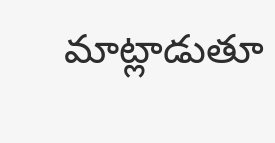మాట్లాడుతూ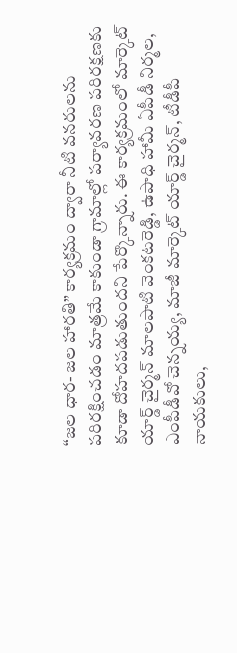“జల ధార- జల హారతి” కార్యక్రమం ద్వారా నీటి వనరులను పరిరక్షించడం మాత్రమే కాకుండా గ్రామాల్లో పర్యావరణ పరిరక్షణకు కూడా దోహదపడుతుందని పేర్కొన్నారు. ఈ కార్యక్రమంలో మార్కెట్ యార్డ్ చైర్మన్ మాలపాటి వెంకటరెడ్డి, ఉపాధి హామీ ఏపీడీ నిర్మల, ఎంపీడీవో చెన్నయ్య, మాజీ మార్కెట్ యార్డ్ చైర్మన్, టీడీపీ నాయకులు,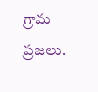గ్రామ ప్రజలు.